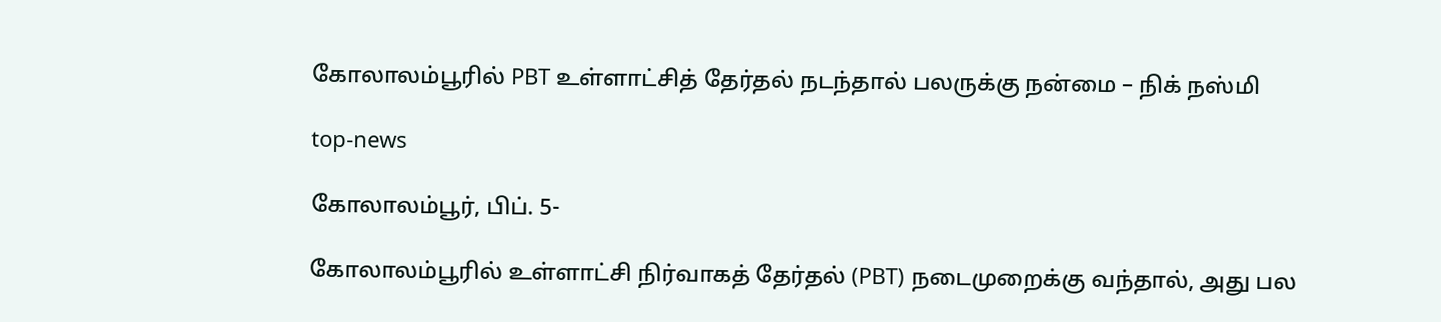கோலாலம்பூரில் PBT உள்ளாட்சித் தேர்தல் நடந்தால் பலருக்கு நன்மை – நிக் நஸ்மி

top-news

கோலாலம்பூர், பிப். 5-

கோலாலம்பூரில் உள்ளாட்சி நிர்வாகத் தேர்தல் (PBT) நடைமுறைக்கு வந்தால், அது பல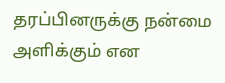தரப்பினருக்கு நன்மை அளிக்கும் என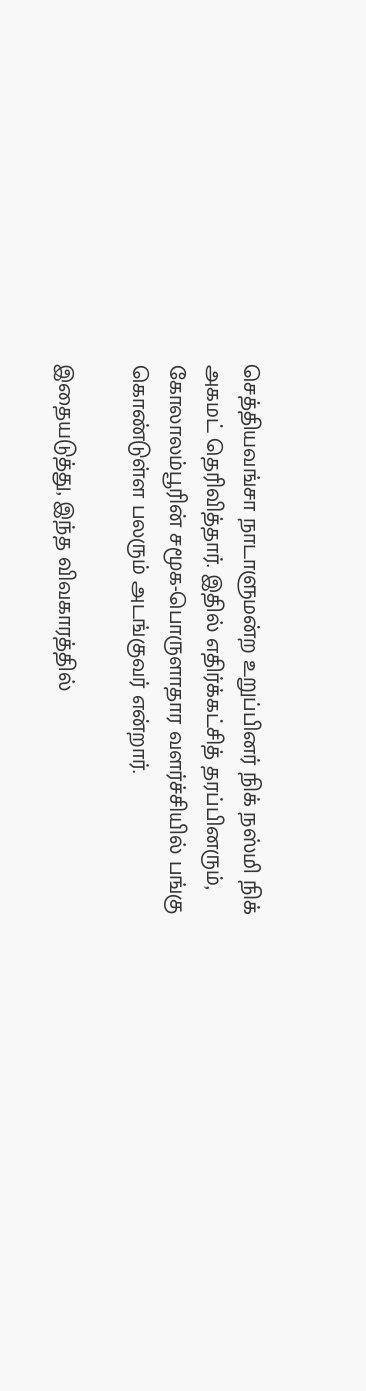செத்தியவங்சா நாடாளுமன்ற உறுப்பினர் நிக் நஸ்மி நிக் அகமட் தெரிவித்தார். இதில் எதிர்க்கட்சித் தரப்பினரும், கோலாலம்பூரின் சமூக-பொருளாதார வளர்ச்சியில் பங்கு கொண்டுள்ள பலரும் அடங்குவர் என்றார்.

இதையடுத்து, இந்த விவகாரத்தில்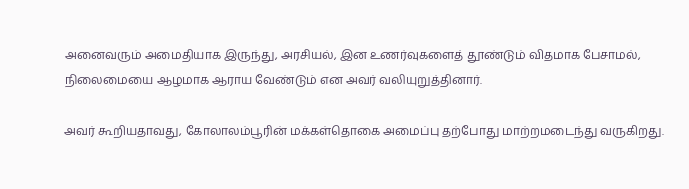அனைவரும் அமைதியாக இருந்து, அரசியல், இன உணர்வுகளைத் தூண்டும் விதமாக பேசாமல், நிலைமையை ஆழமாக ஆராய வேண்டும் என அவர் வலியுறுத்தினார்.

அவர் கூறியதாவது, கோலாலம்பூரின் மக்கள்தொகை அமைப்பு தற்போது மாற்றமடைந்து வருகிறது.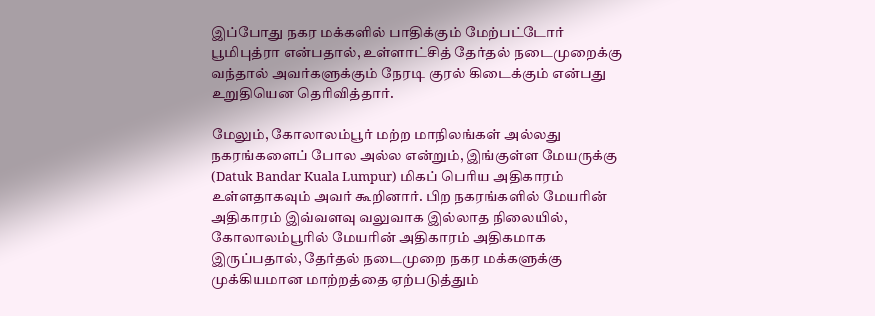இப்போது நகர மக்களில் பாதிக்கும் மேற்பட்டோர் பூமிபுத்ரா என்பதால், உள்ளாட்சித் தேர்தல் நடைமுறைக்கு வந்தால் அவர்களுக்கும் நேரடி குரல் கிடைக்கும் என்பது உறுதியென தெரிவித்தார்.

மேலும், கோலாலம்பூர் மற்ற மாநிலங்கள் அல்லது நகரங்களைப் போல அல்ல என்றும், இங்குள்ள மேயருக்கு (Datuk Bandar Kuala Lumpur) மிகப் பெரிய அதிகாரம் உள்ளதாகவும் அவர் கூறினார். பிற நகரங்களில் மேயரின் அதிகாரம் இவ்வளவு வலுவாக இல்லாத நிலையில், கோலாலம்பூரில் மேயரின் அதிகாரம் அதிகமாக இருப்பதால், தேர்தல் நடைமுறை நகர மக்களுக்கு முக்கியமான மாற்றத்தை ஏற்படுத்தும்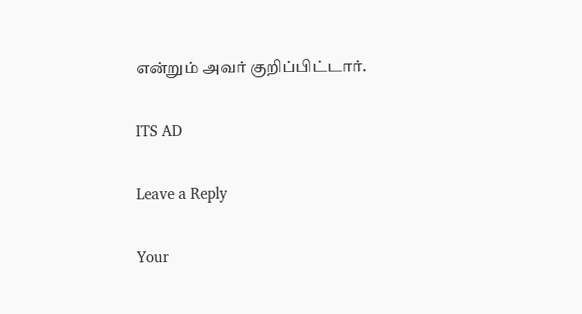என்றும் அவர் குறிப்பிட்டார்.

ITS AD

Leave a Reply

Your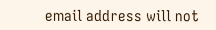email address will not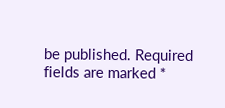be published. Required fields are marked *